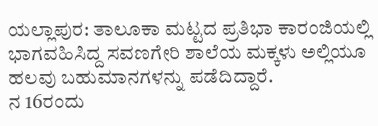ಯಲ್ಲಾಪುರ: ತಾಲೂಕಾ ಮಟ್ಟದ ಪ್ರತಿಭಾ ಕಾರಂಜಿಯಲ್ಲಿ ಭಾಗವಹಿಸಿದ್ದ ಸವಣಗೇರಿ ಶಾಲೆಯ ಮಕ್ಕಳು ಅಲ್ಲಿಯೂ ಹಲವು ಬಹುಮಾನಗಳನ್ನು ಪಡೆದಿದ್ದಾರೆ.
ನ 16ರಂದು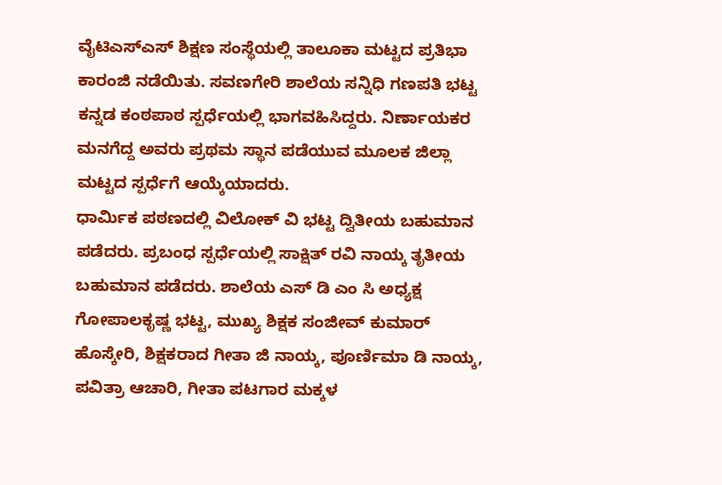ವೈಟಿಎಸ್ಎಸ್ ಶಿಕ್ಷಣ ಸಂಸ್ಥೆಯಲ್ಲಿ ತಾಲೂಕಾ ಮಟ್ಟದ ಪ್ರತಿಭಾ ಕಾರಂಜಿ ನಡೆಯಿತು. ಸವಣಗೇರಿ ಶಾಲೆಯ ಸನ್ನಿಧಿ ಗಣಪತಿ ಭಟ್ಟ ಕನ್ನಡ ಕಂಠಪಾಠ ಸ್ಪರ್ಧೆಯಲ್ಲಿ ಭಾಗವಹಿಸಿದ್ದರು. ನಿರ್ಣಾಯಕರ ಮನಗೆದ್ದ ಅವರು ಪ್ರಥಮ ಸ್ಥಾನ ಪಡೆಯುವ ಮೂಲಕ ಜಿಲ್ಲಾ ಮಟ್ಟದ ಸ್ಪರ್ಧೆಗೆ ಆಯ್ಕೆಯಾದರು.
ಧಾರ್ಮಿಕ ಪಠಣದಲ್ಲಿ ವಿಲೋಕ್ ವಿ ಭಟ್ಟ ದ್ವಿತೀಯ ಬಹುಮಾನ ಪಡೆದರು. ಪ್ರಬಂಧ ಸ್ಪರ್ಧೆಯಲ್ಲಿ ಸಾಕ್ಷಿತ್ ರವಿ ನಾಯ್ಕ ತೃತೀಯ ಬಹುಮಾನ ಪಡೆದರು. ಶಾಲೆಯ ಎಸ್ ಡಿ ಎಂ ಸಿ ಅಧ್ಯಕ್ಷ ಗೋಪಾಲಕೃಷ್ಣ ಭಟ್ಟ, ಮುಖ್ಯ ಶಿಕ್ಷಕ ಸಂಜೀವ್ ಕುಮಾರ್ ಹೊಸ್ಕೇರಿ, ಶಿಕ್ಷಕರಾದ ಗೀತಾ ಜಿ ನಾಯ್ಕ, ಪೂರ್ಣಿಮಾ ಡಿ ನಾಯ್ಕ, ಪವಿತ್ರಾ ಆಚಾರಿ, ಗೀತಾ ಪಟಗಾರ ಮಕ್ಕಳ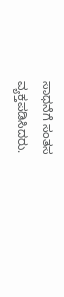ಸಾಧನೆಗೆ ಸಂತಸ ವ್ಯಕ್ತಪಡಿಸಿದರು.